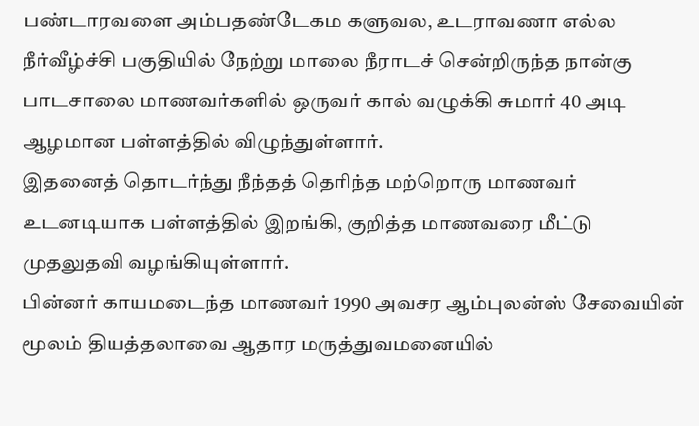பண்டாரவளை அம்பதண்டேகம களுவல, உடராவணா எல்ல நீர்வீழ்ச்சி பகுதியில் நேற்று மாலை நீராடச் சென்றிருந்த நான்கு பாடசாலை மாணவர்களில் ஒருவர் கால் வழுக்கி சுமார் 40 அடி ஆழமான பள்ளத்தில் விழுந்துள்ளார்.
இதனைத் தொடர்ந்து நீந்தத் தெரிந்த மற்றொரு மாணவர் உடனடியாக பள்ளத்தில் இறங்கி, குறித்த மாணவரை மீட்டு முதலுதவி வழங்கியுள்ளார்.
பின்னர் காயமடைந்த மாணவர் 1990 அவசர ஆம்புலன்ஸ் சேவையின் மூலம் தியத்தலாவை ஆதார மருத்துவமனையில்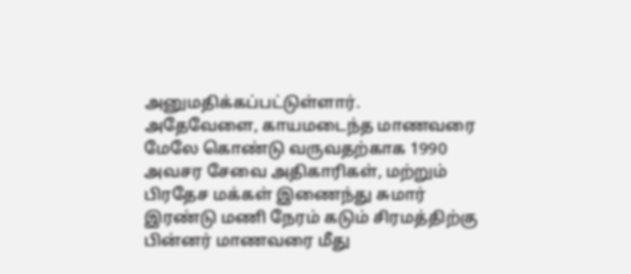அனுமதிக்கப்பட்டுள்ளார்.
அதேவேளை, காயமடைந்த மாணவரை மேலே கொண்டு வருவதற்காக 1990 அவசர சேவை அதிகாரிகள், மற்றும் பிரதேச மக்கள் இணைந்து சுமார் இரண்டு மணி நேரம் கடும் சிரமத்திற்கு பின்னர் மாணவரை மீது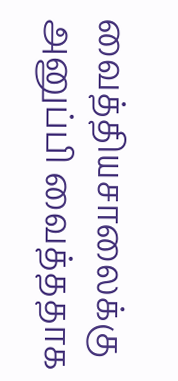வைத்தியசாலைக்கு அனுப்பி வைத்ததாக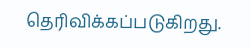தெரிவிக்கப்படுகிறது.